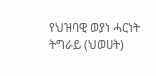የህዝባዊ ወያነ ሓርነት ትግራይ (ህወሀት)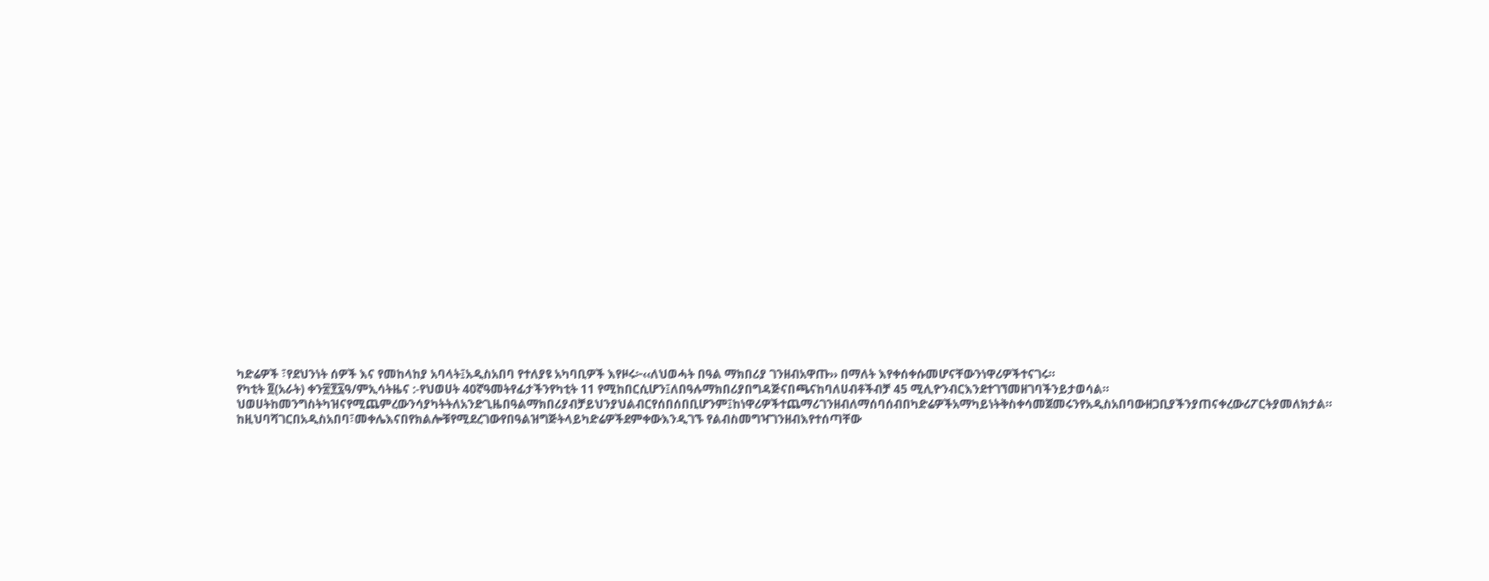ካድሬዎች ፣የደህንነት ሰዎች እና የመከላከያ አባላት፤አዲስአበባ የተለያዩ አካባቢዎች እየዞሩ፦‹‹ለህወሓት በዓል ማክበሪያ ገንዘብአዋጡ›› በማለት እየቀሰቀሱመሆናቸውንነዋሪዎችተናገሩ።
የካቲት ፬(አራት) ቀን፳፻፯ዓ/ምኢሳትዜና :-የህወሀት 40ኛዓመትየፊታችንየካቲት 11 የሚከበርሲሆን፤ለበዓሉማክበሪያበግዳጅናበጫናከባለሀብቶችብቻ 45 ሚሊዮንብርእንደተገኘመዘገባችንይታወሳል። ህወሀትከመንግስትካዝናየሚጨምረውንሳያካትትለአንድጊዜበዓልማክበሪያብቻይህንያህልብርየሰበሰበቢሆንም፤ከነዋሪዎችተጨማሪገንዘብለማሰባሰብበካድሬዎችአማካይነትቅስቀሳመጀመሩንየአዲስአበባውዘጋቢያችንያጠናቀረውሪፖርትያመለክታል። ከዚህባሻገርበአዲስአበባ፣መቀሌእናበየክልሎቹየሚደረገውየበዓልዝግጅትላይካድሬዎችደምቀውእንዲገኙ የልብስመግዣገንዘብእየተሰጣቸው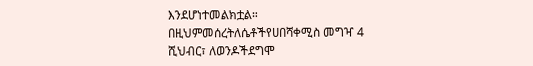እንደሆነተመልክቷል። በዚህምመሰረትለሴቶችየሀበሻቀሚስ መግዣ 4 ሺህብር፣ ለወንዶችደግሞ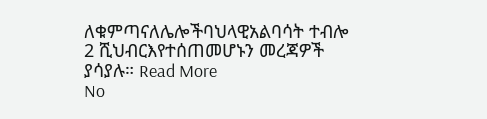ለቁምጣናለሌሎችባህላዊአልባሳት ተብሎ 2 ሺህብርእየተሰጠመሆኑን መረጃዎች ያሳያሉ። Read More
No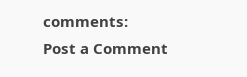comments:
Post a Comment